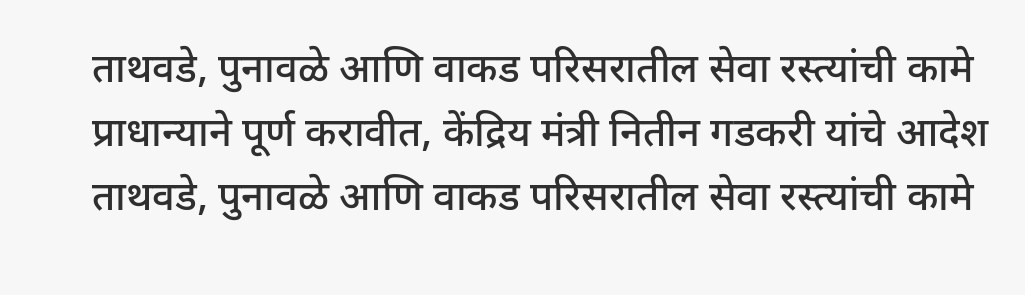ताथवडे, पुनावळे आणि वाकड परिसरातील सेवा रस्त्यांची कामे प्राधान्याने पूर्ण करावीत, केंद्रिय मंत्री नितीन गडकरी यांचे आदेश
ताथवडे, पुनावळे आणि वाकड परिसरातील सेवा रस्त्यांची कामे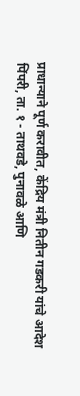प्राधान्याने पूर्ण करावीत, केंद्रिय मंत्री नितीन गडकरी यांचे आदेश
पिंपरी, ता. १ - ताथवडे, पुनावळे आणि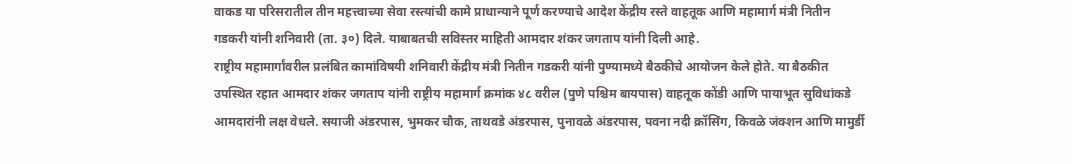वाकड या परिसरातील तीन महत्त्वाच्या सेवा रस्त्यांची कामे प्राधान्याने पूर्ण करण्याचे आदेश केंद्रीय रस्ते वाहतूक आणि महामार्ग मंत्री नितीन गडकरी यांनी शनिवारी (ता. ३०) दिले. याबाबतची सविस्तर माहिती आमदार शंकर जगताप यांनी दिली आहे.
राष्ट्रीय महामार्गांवरील प्रलंबित कामांविषयी शनिवारी केंद्रीय मंत्री नितीन गडकरी यांनी पुण्यामध्ये बैठकीचे आयोजन केले होते. या बैठकीत उपस्थित रहात आमदार शंकर जगताप यांनी राष्ट्रीय महामार्ग क्रमांक ४८ वरील (पुणे पश्चिम बायपास) वाहतूक कोंडी आणि पायाभूत सुविधांकडे आमदारांनी लक्ष वेधले. सयाजी अंडरपास, भुमकर चौक, ताथवडे अंडरपास, पुनावळे अंडरपास, पवना नदी क्रॉसिंग, किवळे जंक्शन आणि मामुर्डी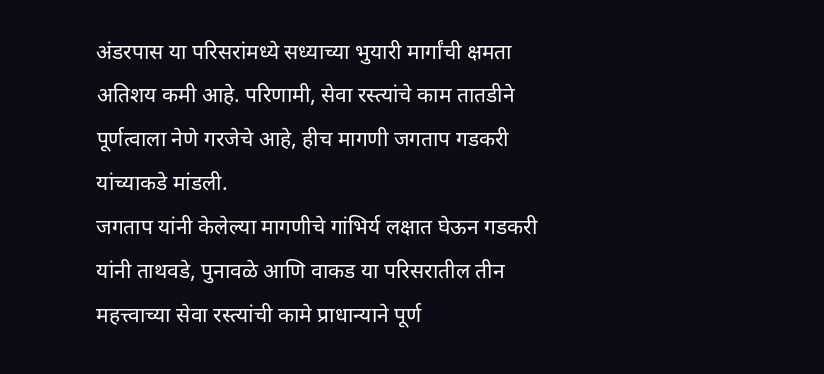अंडरपास या परिसरांमध्ये सध्याच्या भुयारी मार्गांची क्षमता अतिशय कमी आहे. परिणामी, सेवा रस्त्यांचे काम तातडीने पूर्णत्वाला नेणे गरजेचे आहे, हीच मागणी जगताप गडकरी यांच्याकडे मांडली.
जगताप यांनी केलेल्या मागणीचे गांभिर्य लक्षात घेऊन गडकरी यांनी ताथवडे, पुनावळे आणि वाकड या परिसरातील तीन महत्त्वाच्या सेवा रस्त्यांची कामे प्राधान्याने पूर्ण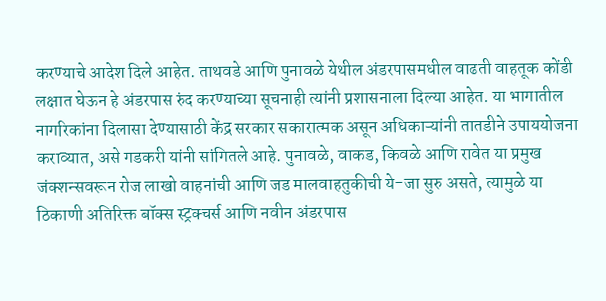करण्याचे आदेश दिले आहेत. ताथवडे आणि पुनावळे येथील अंडरपासमधील वाढती वाहतूक कोंडी लक्षात घेऊन हे अंडरपास रुंद करण्याच्या सूचनाही त्यांनी प्रशासनाला दिल्या आहेत. या भागातील नागरिकांना दिलासा देण्यासाठी केंद्र सरकार सकारात्मक असून अधिकाऱ्यांनी तातडीने उपाययोजना कराव्यात, असे गडकरी यांनी सांगितले आहे. पुनावळे, वाकड, किवळे आणि रावेत या प्रमुख जंक्शन्सवरून रोज लाखो वाहनांची आणि जड मालवाहतुकीची ये-जा सुरु असते, त्यामुळे या ठिकाणी अतिरिक्त बॉक्स स्ट्रक्चर्स आणि नवीन अंडरपास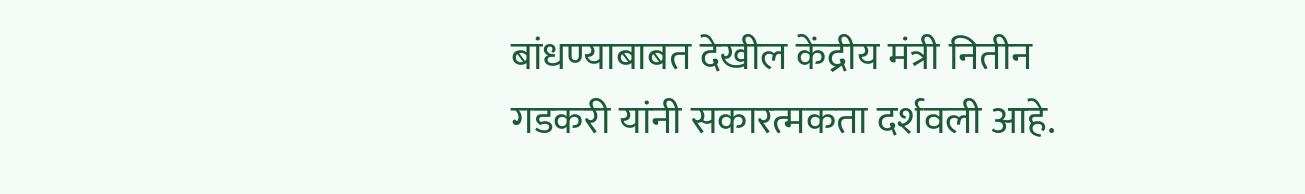बांधण्याबाबत देखील केंद्रीय मंत्री नितीन गडकरी यांनी सकारत्मकता दर्शवली आहे.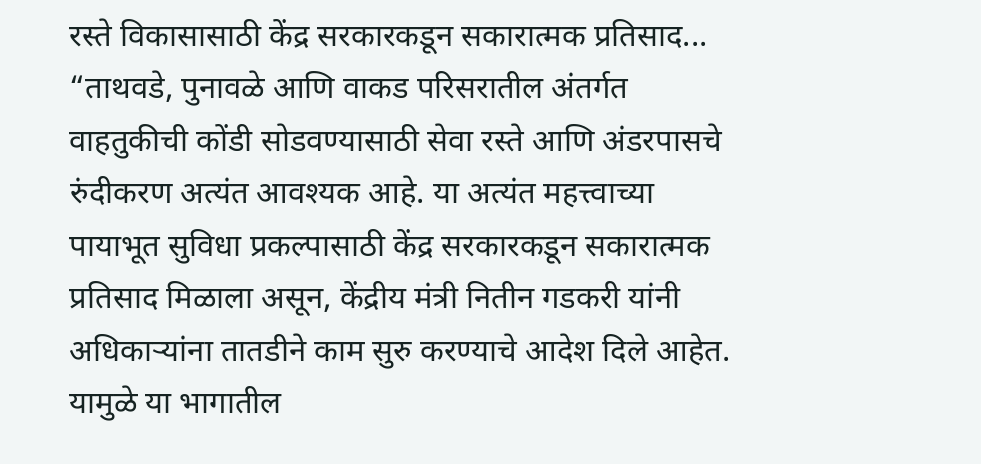रस्ते विकासासाठी केंद्र सरकारकडून सकारात्मक प्रतिसाद...
“ताथवडे, पुनावळे आणि वाकड परिसरातील अंतर्गत वाहतुकीची कोंडी सोडवण्यासाठी सेवा रस्ते आणि अंडरपासचे रुंदीकरण अत्यंत आवश्यक आहे. या अत्यंत महत्त्वाच्या पायाभूत सुविधा प्रकल्पासाठी केंद्र सरकारकडून सकारात्मक प्रतिसाद मिळाला असून, केंद्रीय मंत्री नितीन गडकरी यांनी अधिकाऱ्यांना तातडीने काम सुरु करण्याचे आदेश दिले आहेत. यामुळे या भागातील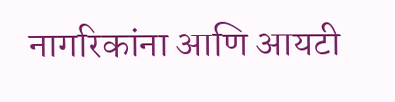नागरिकांना आणि आयटी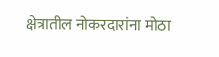क्षेत्रातील नोकरदारांना मोठा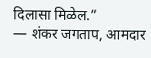दिलासा मिळेल.”
— शंकर जगताप, आमदार